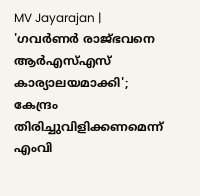MV Jayarajan | 'ഗവർണർ രാജ്ഭവനെ ആർഎസ്എസ് കാര്യാലയമാക്കി'; കേന്ദ്രം തിരിച്ചുവിളിക്കണമെന്ന് എംവി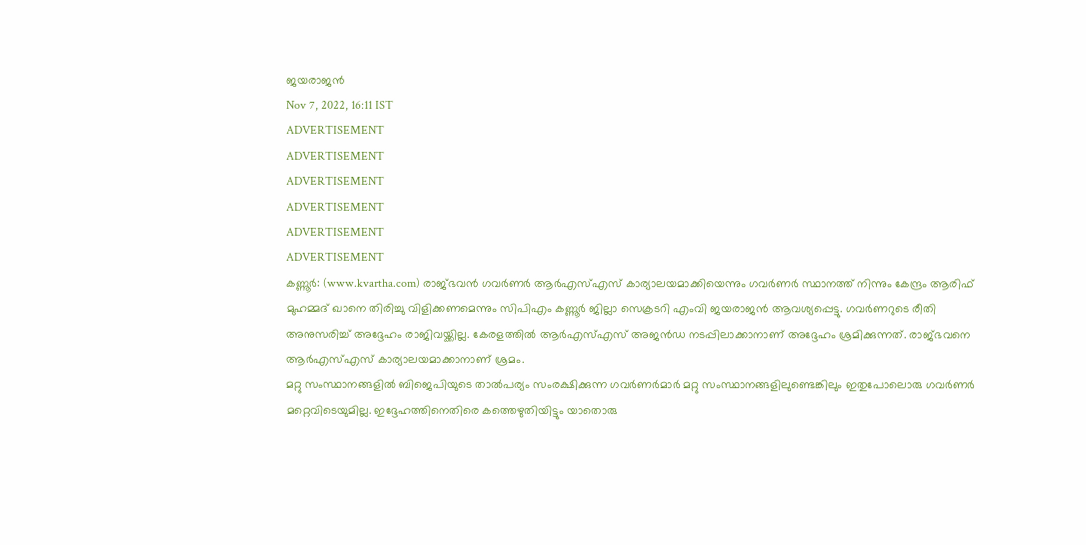ജയരാജൻ
Nov 7, 2022, 16:11 IST
ADVERTISEMENT
ADVERTISEMENT
ADVERTISEMENT
ADVERTISEMENT
ADVERTISEMENT
ADVERTISEMENT
കണ്ണൂർ: (www.kvartha.com) രാജ്ഭവൻ ഗവർണർ ആർഎസ്എസ് കാര്യാലയമാക്കിയെന്നും ഗവർണർ സ്ഥാനത്ത് നിന്നും കേന്ദ്രം ആരിഫ് മുഹമ്മദ് ഖാനെ തിരിച്ചു വിളിക്കണമെന്നും സിപിഎം കണ്ണൂർ ജില്ലാ സെക്രടറി എംവി ജയരാജൻ ആവശ്യപ്പെട്ടു. ഗവർണറുടെ രീതി അനുസരിച്ച് അദ്ദേഹം രാജിവയ്ക്കില്ല. കേരളത്തിൽ ആർഎസ്എസ് അജൻഡ നടപ്പിലാക്കാനാണ് അദ്ദേഹം ശ്രമിക്കുന്നത്. രാജ്ഭവനെ ആർഎസ്എസ് കാര്യാലയമാക്കാനാണ് ശ്രമം.
മറ്റു സംസ്ഥാനങ്ങളിൽ ബിജെപിയുടെ താൽപര്യം സംരക്ഷിക്കുന്ന ഗവർണർമാർ മറ്റു സംസ്ഥാനങ്ങളിലുണ്ടെങ്കിലും ഇതുപോലൊരു ഗവർണർ മറ്റെവിടെയുമില്ല. ഇദ്ദേഹത്തിനെതിരെ കത്തെഴുതിയിട്ടും യാതൊരു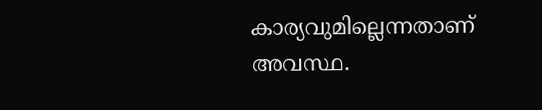കാര്യവുമില്ലെന്നതാണ് അവസ്ഥ.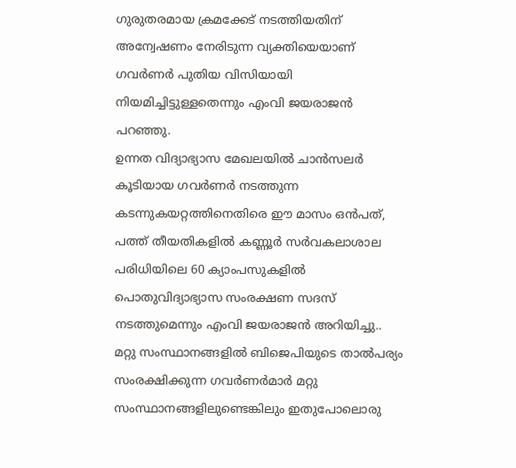ഗുരുതരമായ ക്രമക്കേട് നടത്തിയതിന് അന്വേഷണം നേരിടുന്ന വ്യക്തിയെയാണ് ഗവർണർ പുതിയ വിസിയായി നിയമിച്ചിട്ടുള്ളതെന്നും എംവി ജയരാജൻ പറഞ്ഞു.
ഉന്നത വിദ്യാഭ്യാസ മേഖലയിൽ ചാൻസലർ കൂടിയായ ഗവർണർ നടത്തുന്ന കടന്നുകയറ്റത്തിനെതിരെ ഈ മാസം ഒൻപത്, പത്ത് തീയതികളിൽ കണ്ണൂർ സർവകലാശാല പരിധിയിലെ 60 ക്യാംപസുകളിൽ പൊതുവിദ്യാഭ്യാസ സംരക്ഷണ സദസ് നടത്തുമെന്നും എംവി ജയരാജൻ അറിയിച്ചു..
മറ്റു സംസ്ഥാനങ്ങളിൽ ബിജെപിയുടെ താൽപര്യം സംരക്ഷിക്കുന്ന ഗവർണർമാർ മറ്റു സംസ്ഥാനങ്ങളിലുണ്ടെങ്കിലും ഇതുപോലൊരു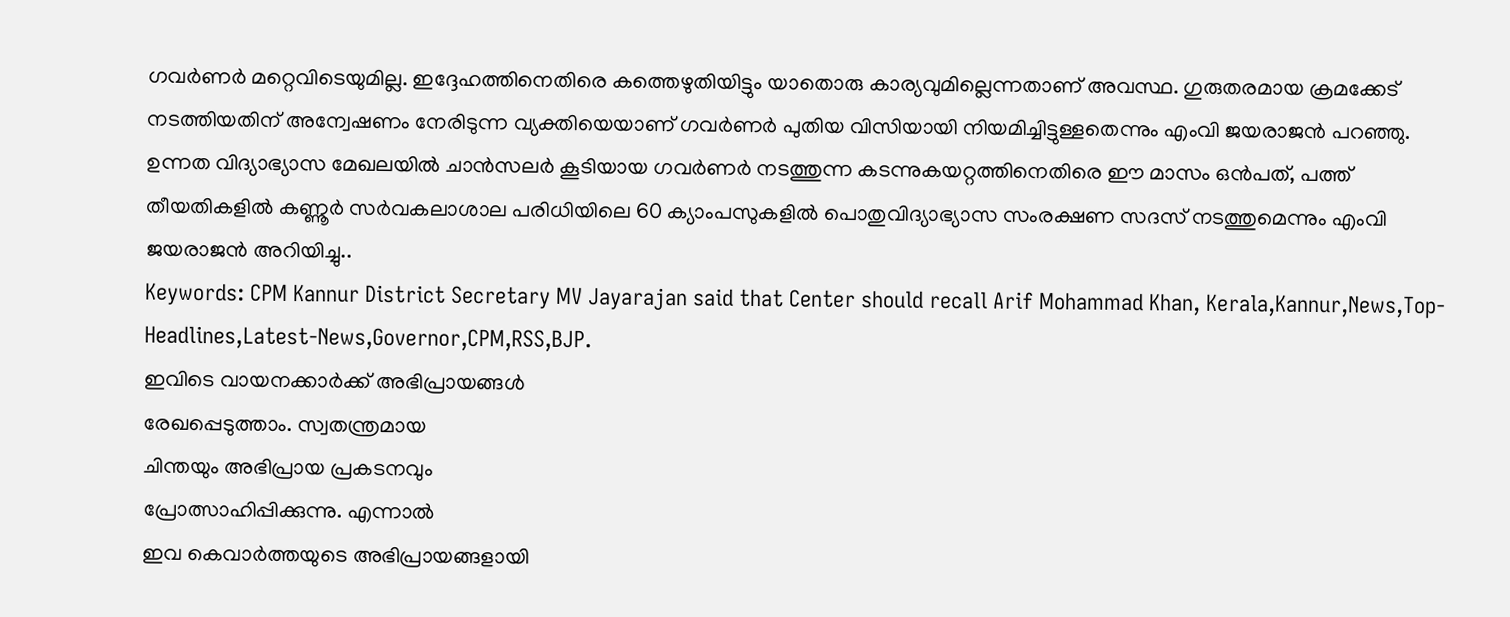ഗവർണർ മറ്റെവിടെയുമില്ല. ഇദ്ദേഹത്തിനെതിരെ കത്തെഴുതിയിട്ടും യാതൊരു കാര്യവുമില്ലെന്നതാണ് അവസ്ഥ. ഗുരുതരമായ ക്രമക്കേട് നടത്തിയതിന് അന്വേഷണം നേരിടുന്ന വ്യക്തിയെയാണ് ഗവർണർ പുതിയ വിസിയായി നിയമിച്ചിട്ടുള്ളതെന്നും എംവി ജയരാജൻ പറഞ്ഞു.
ഉന്നത വിദ്യാഭ്യാസ മേഖലയിൽ ചാൻസലർ കൂടിയായ ഗവർണർ നടത്തുന്ന കടന്നുകയറ്റത്തിനെതിരെ ഈ മാസം ഒൻപത്, പത്ത് തീയതികളിൽ കണ്ണൂർ സർവകലാശാല പരിധിയിലെ 60 ക്യാംപസുകളിൽ പൊതുവിദ്യാഭ്യാസ സംരക്ഷണ സദസ് നടത്തുമെന്നും എംവി ജയരാജൻ അറിയിച്ചു..
Keywords: CPM Kannur District Secretary MV Jayarajan said that Center should recall Arif Mohammad Khan, Kerala,Kannur,News,Top-Headlines,Latest-News,Governor,CPM,RSS,BJP.
ഇവിടെ വായനക്കാർക്ക് അഭിപ്രായങ്ങൾ
രേഖപ്പെടുത്താം. സ്വതന്ത്രമായ
ചിന്തയും അഭിപ്രായ പ്രകടനവും
പ്രോത്സാഹിപ്പിക്കുന്നു. എന്നാൽ
ഇവ കെവാർത്തയുടെ അഭിപ്രായങ്ങളായി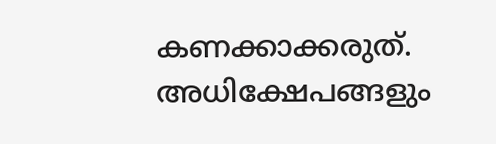കണക്കാക്കരുത്. അധിക്ഷേപങ്ങളും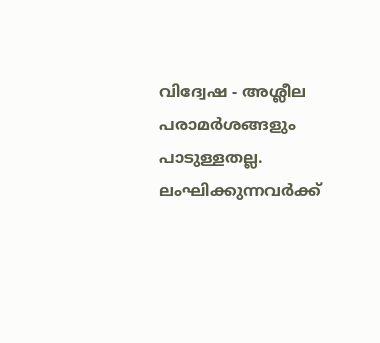വിദ്വേഷ - അശ്ലീല പരാമർശങ്ങളും
പാടുള്ളതല്ല. ലംഘിക്കുന്നവർക്ക്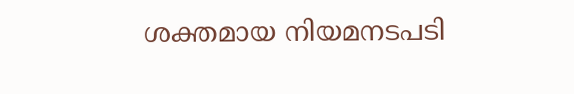ശക്തമായ നിയമനടപടി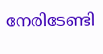നേരിടേണ്ടി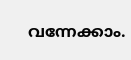വന്നേക്കാം.